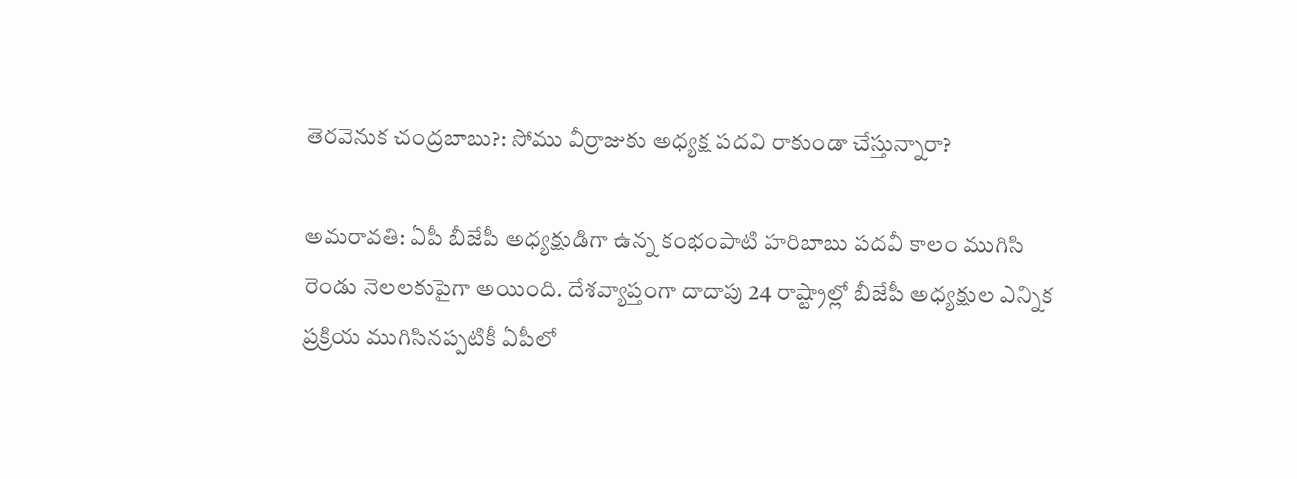తెరవెనుక చంద్రబాబు?: సోము వీర్రాజుకు అధ్యక్ష పదవి రాకుండా చేస్తున్నారా?

అమరావతి: ఏపీ బీజేపీ అధ్యక్షుడిగా ఉన్న కంభంపాటి హరిబాబు పదవీ కాలం ముగిసి రెండు నెలలకుపైగా అయింది. దేశవ్యాప్తంగా దాదాపు 24 రాష్ట్రాల్లో బీజేపీ అధ్యక్షుల ఎన్నిక ప్రక్రియ ముగిసినప్పటికీ ఏపీలో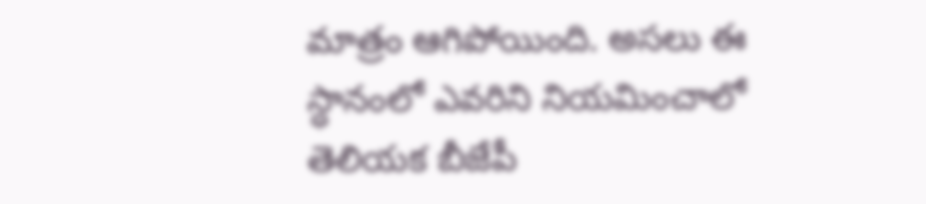మాత్రం ఆగిపోయింది. అసలు ఈ స్ధానంలో ఎవరిని నియమించాలో తెలియక బీజేపీ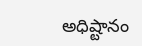అధిష్టానం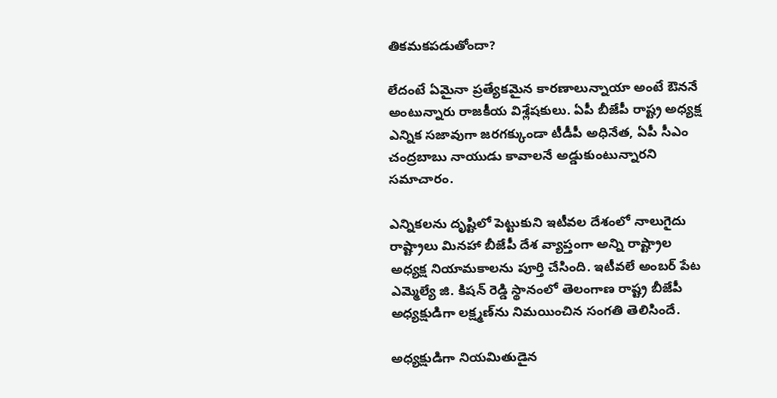తికమకపడుతోందా?

లేదంటే ఏమైనా ప్రత్యేకమైన కారణాలున్నాయా అంటే ఔననే అంటున్నారు రాజకీయ విశ్లేషకులు. ఏపీ బీజేపీ రాష్ట్ర అధ్యక్ష ఎన్నిక సజావుగా జరగక్కుండా టీడీపీ అధినేత, ఏపీ సీఎం చంద్రబాబు నాయుడు కావాలనే అడ్డుకుంటున్నారని సమాచారం.

ఎన్నికలను దృష్టిలో పెట్టుకుని ఇటీవల దేశంలో నాలుగైదు రాష్ట్రాలు మినహా బీజేపీ దేశ వ్యాప్తంగా అన్ని రాష్ట్రాల అధ్యక్ష నియామకాలను పూర్తి చేసింది. ఇటీవలే అంబర్ పేట ఎమ్మెల్యే జి. కిషన్ రెడ్డి స్థానంలో తెలంగాణ రాష్ట్ర బీజేపీ అధ్యక్షుడిగా లక్ష్మణ్‌ను నిమయించిన సంగతి తెలిసిందే.

అధ్యక్షుడిగా నియమితుడైన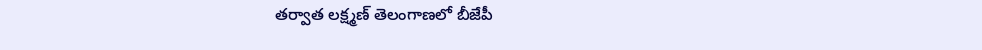తర్వాత లక్ష్మణ్ తెలంగాణలో బీజేపీ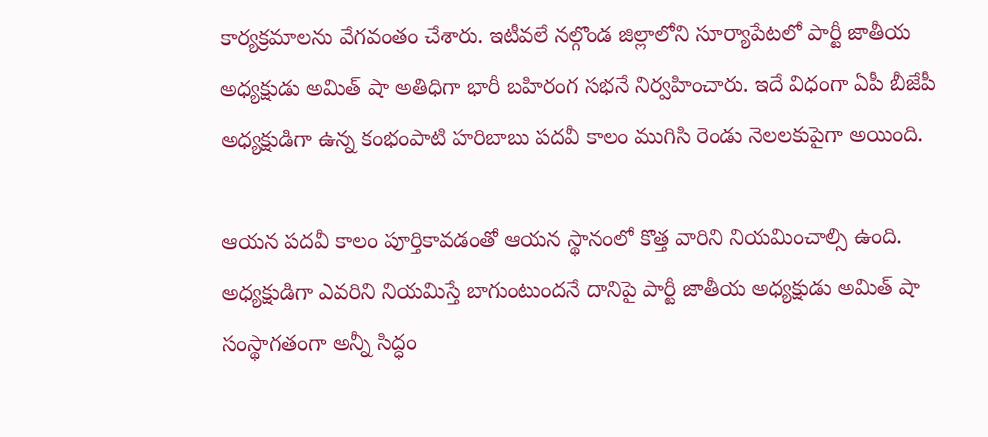కార్యక్రమాలను వేగవంతం చేశారు. ఇటీవలే నల్గొండ జిల్లాలోని సూర్యాపేటలో పార్టీ జాతీయ అధ్యక్షుడు అమిత్ షా అతిధిగా భారీ బహిరంగ సభనే నిర్వహించారు. ఇదే విధంగా ఏపీ బీజేపీ అధ్యక్షుడిగా ఉన్న కంభంపాటి హరిబాబు పదవీ కాలం ముగిసి రెండు నెలలకుపైగా అయింది.

ఆయన పదవీ కాలం పూర్తికావడంతో ఆయన స్థానంలో కొత్త వారిని నియమించాల్సి ఉంది. అధ్యక్షుడిగా ఎవరిని నియమిస్తే బాగుంటుందనే దానిపై పార్టీ జాతీయ అధ్యక్షుడు అమిత్ షా సంస్థాగతంగా అన్నీ సిద్ధం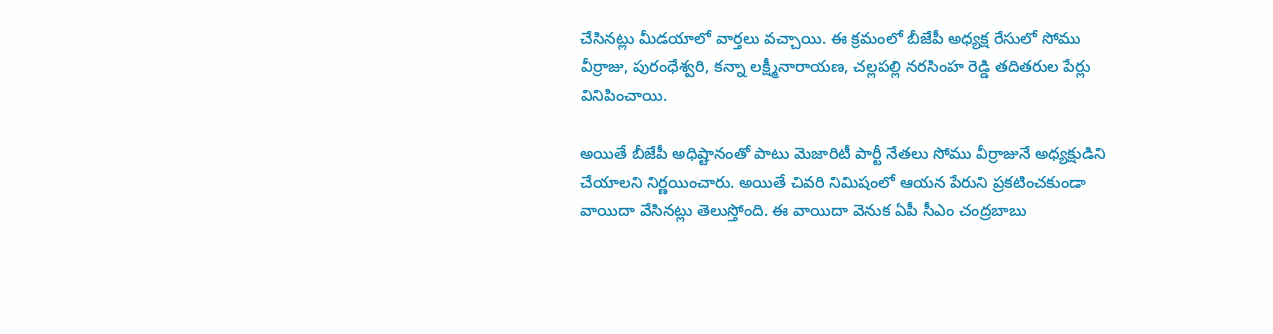చేసినట్లు మీడయాలో వార్తలు వచ్చాయి. ఈ క్రమంలో బీజేపీ అధ్యక్ష రేసులో సోము వీర్రాజు, పురంధేశ్వరి, కన్నా లక్ష్మీనారాయణ, చల్లపల్లి నరసింహ రెడ్డి తదితరుల పేర్లు వినిపించాయి.

అయితే బీజేపీ అధిష్టానంతో పాటు మెజారిటీ పార్టీ నేతలు సోము వీర్రాజునే అధ్యక్షుడిని చేయాలని నిర్ణయించారు. అయితే చివరి నిమిషంలో ఆయన పేరుని ప్రకటించకుండా వాయిదా వేసినట్లు తెలుస్తోంది. ఈ వాయిదా వెనుక ఏపీ సీఎం చంద్రబాబు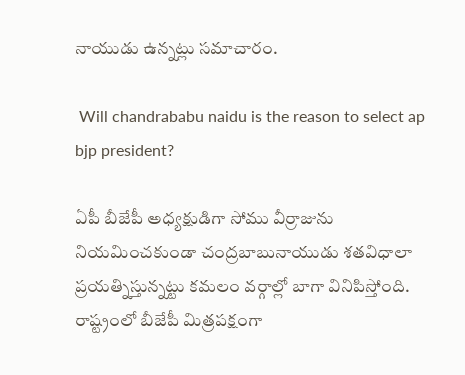నాయుడు ఉన్నట్లు సమాచారం.

 Will chandrababu naidu is the reason to select ap bjp president?

ఏపీ బీజేపీ అధ్యక్షుడిగా సోము వీర్రాజును నియమించకుండా చంద్రబాబునాయుడు శతవిధాలా ప్రయత్నిస్తున్నట్టు కమలం వర్గాల్లో బాగా వినిపిస్తోంది. రాష్ట్రంలో బీజేపీ మిత్రపక్షంగా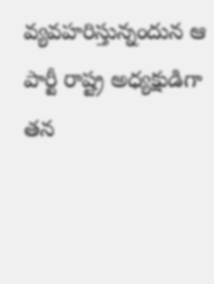వ్యవహరిస్తున్నందున ఆ పార్టీ రాష్ట్ర అధ్యక్షుడిగా తన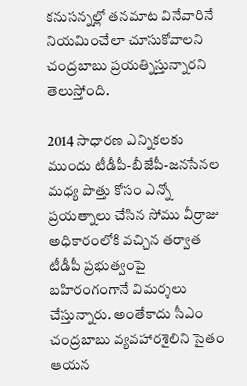కనుసన్నల్లో తనమాట వినేవారినే నియమించేలా చూసుకోవాలని చంద్రబాబు ప్రయత్నిస్తున్నారని తెలుస్తోంది.

2014 సాధారణ ఎన్నికలకు ముందు టీడీపీ-బీజేపీ-జనసేనల మధ్య పొత్తు కోసం ఎన్నో ప్రయత్నాలు చేసిన సోము వీర్రాజు అధికారంలోకి వచ్చిన తర్వాత టీడీపీ ప్రభుత్వంపై బహిరంగంగానే విమర్శలు చేస్తున్నారు. అంతేకాదు సీఎం చంద్రబాబు వ్యవహారశైలిని సైతం ఆయన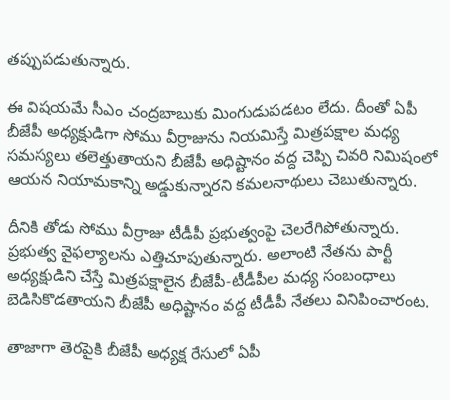తప్పుపడుతున్నారు.

ఈ విషయమే సీఎం చంద్రబాబుకు మింగుడుపడటం లేదు. దీంతో ఏపీ బీజేపీ అధ్యక్షుడిగా సోము వీర్రాజును నియమిస్తే మిత్రపక్షాల మధ్య సమస్యలు తలెత్తుతాయని బీజేపీ అధిష్టానం వద్ద చెప్పి చివరి నిమిషంలో ఆయన నియామకాన్ని అడ్డుకున్నారని కమలనాథులు చెబుతున్నారు.

దీనికి తోడు సోము వీర్రాజు టీడీపీ ప్రభుత్వంపై చెలరేగిపోతున్నారు. ప్రభుత్వ వైఫల్యాలను ఎత్తిచూపుతున్నారు. అలాంటి నేతను పార్టీ అధ్యక్షుడిని చేస్తే మిత్రపక్షాలైన బీజేపీ-టీడీపీల మధ్య సంబంధాలు బెడిసికొడతాయని బీజేపీ అధిష్టానం వద్ద టీడీపీ నేతలు వినిపించారంట.

తాజాగా తెరపైకి బీజేపీ అధ్యక్ష రేసులో ఏపీ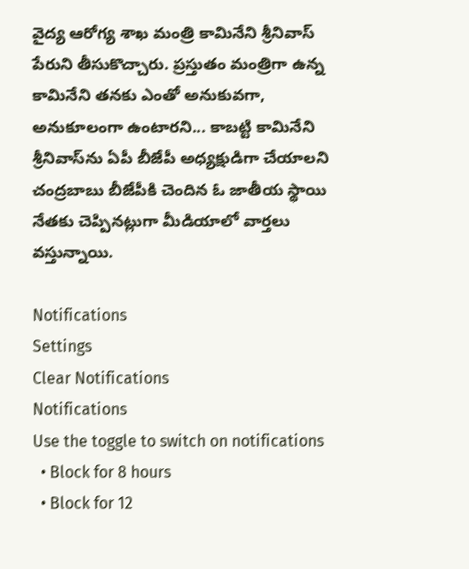వైద్య ఆరోగ్య శాఖ మంత్రి కామినేని శ్రీనివాస్ పేరుని తీసుకొచ్చారు. ప్రస్తుతం మంత్రిగా ఉన్న కామినేని తనకు ఎంతో అనుకువగా, అనుకూలంగా ఉంటారని... కాబట్టి కామినేని శ్రీనివాస్‌ను ఏపీ బీజేపీ అధ్యక్షుడిగా చేయాలని చంద్రబాబు బీజేపీకి చెందిన ఓ జాతీయ స్థాయి నేతకు చెప్పినట్లుగా మీడియాలో వార్తలు వస్తున్నాయి.

Notifications
Settings
Clear Notifications
Notifications
Use the toggle to switch on notifications
  • Block for 8 hours
  • Block for 12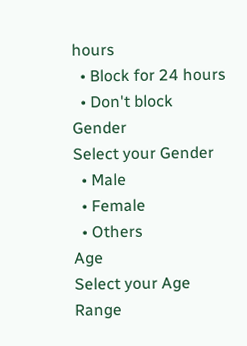hours
  • Block for 24 hours
  • Don't block
Gender
Select your Gender
  • Male
  • Female
  • Others
Age
Select your Age Range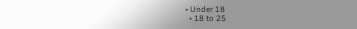• Under 18
  • 18 to 25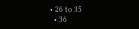• 26 to 35
  • 36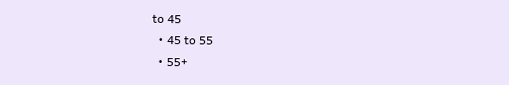to 45
  • 45 to 55
  • 55+